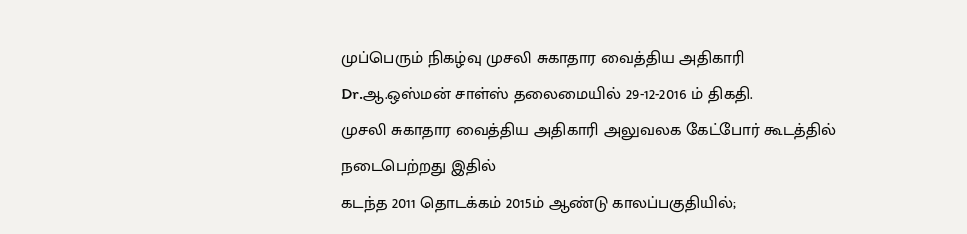முப்பெரும் நிகழ்வு முசலி சுகாதார வைத்திய அதிகாரி Dr.ஆ.ஒஸ்மன் சாள்ஸ் தலைமையில் 29-12-2016 ம் திகதி.
முசலி சுகாதார வைத்திய அதிகாரி அலுவலக கேட்போர் கூடத்தில் நடைபெற்றது இதில்
கடந்த 2011 தொடக்கம் 2015ம் ஆண்டு காலப்பகுதியில்;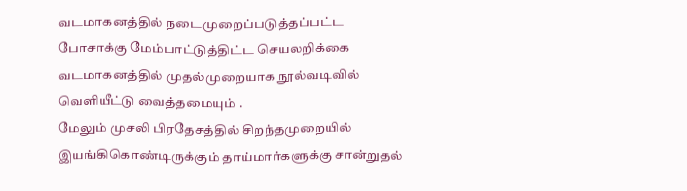வடமாகனத்தில் நடைமுறைப்படுத்தப்பட்ட போசாக்கு மேம்பாட்டுத்திட்ட செயலறிக்கை வடமாகனத்தில் முதல்முறையாக நூல்வடிவில் வெளியீட்டு வைத்தமையும் .
மேலும் முசலி பிரதேசத்தில் சிறந்தமுறையில் இயங்கிகொண்டிருக்கும் தாய்மார்களுக்கு சான்றுதல்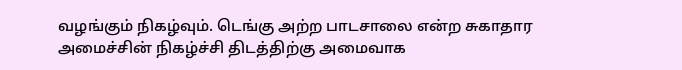வழங்கும் நிகழ்வும். டெங்கு அற்ற பாடசாலை என்ற சுகாதார அமைச்சின் நிகழ்ச்சி திடத்திற்கு அமைவாக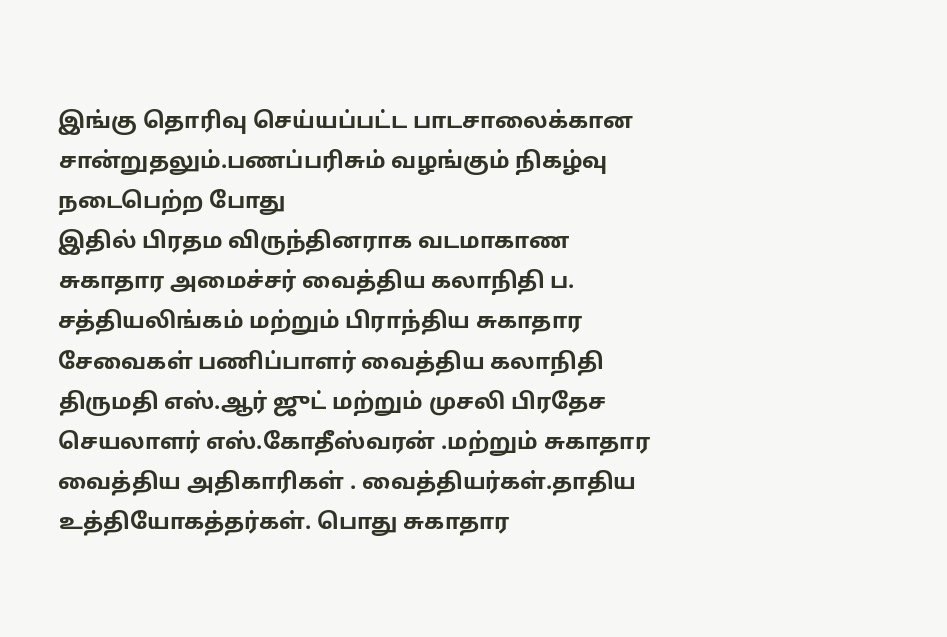இங்கு தொரிவு செய்யப்பட்ட பாடசாலைக்கான சான்றுதலும்.பணப்பரிசும் வழங்கும் நிகழ்வு நடைபெற்ற போது
இதில் பிரதம விருந்தினராக வடமாகாண சுகாதார அமைச்சர் வைத்திய கலாநிதி ப. சத்தியலிங்கம் மற்றும் பிராந்திய சுகாதார சேவைகள் பணிப்பாளர் வைத்திய கலாநிதி திருமதி எஸ்.ஆர் ஜுட் மற்றும் முசலி பிரதேச செயலாளர் எஸ்.கோதீஸ்வரன் .மற்றும் சுகாதார வைத்திய அதிகாரிகள் . வைத்தியர்கள்.தாதிய உத்தியோகத்தர்கள். பொது சுகாதார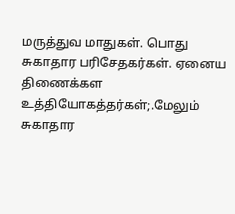மருத்துவ மாதுகள். பொது சுகாதார பரிசேதகர்கள். ஏனைய திணைக்கள உத்தியோகத்தர்கள்;.மேலும் சுகாதார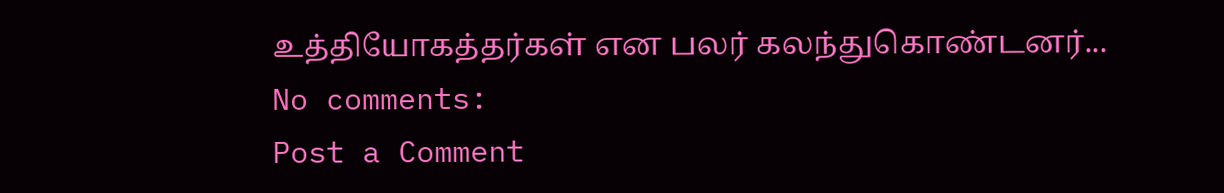உத்தியோகத்தர்கள் என பலர் கலந்துகொண்டனர்...
No comments:
Post a Comment